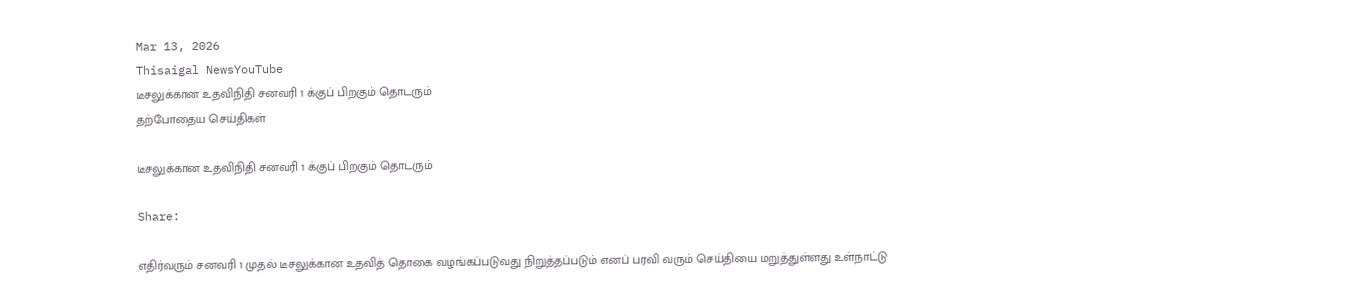Mar 13, 2026
Thisaigal NewsYouTube
டீசலுக்கான உதவிநிதி சனவரி 1 க்குப் பிறகும் தொடரும்
தற்போதைய செய்திகள்

டீசலுக்கான உதவிநிதி சனவரி 1 க்குப் பிறகும் தொடரும்

Share:

எதிர்வரும் சனவரி 1 முதல் டீசலுக்கான உதவித் தொகை வழங்கப்படுவது நிறுத்தப்படும் எனப் பரவி வரும் செய்தியை மறுத்துள்ளது உள்நாட்டு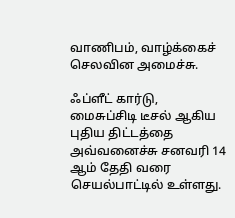வாணிபம், வாழ்க்கைச் செலவின அமைச்சு.

ஃப்ளீட் கார்டு, மைசுப்சிடி டீசல் ஆகிய புதிய திட்டத்தை அவ்வனைச்சு சனவரி 14 ஆம் தேதி வரை செயல்பாட்டில் உள்ளது.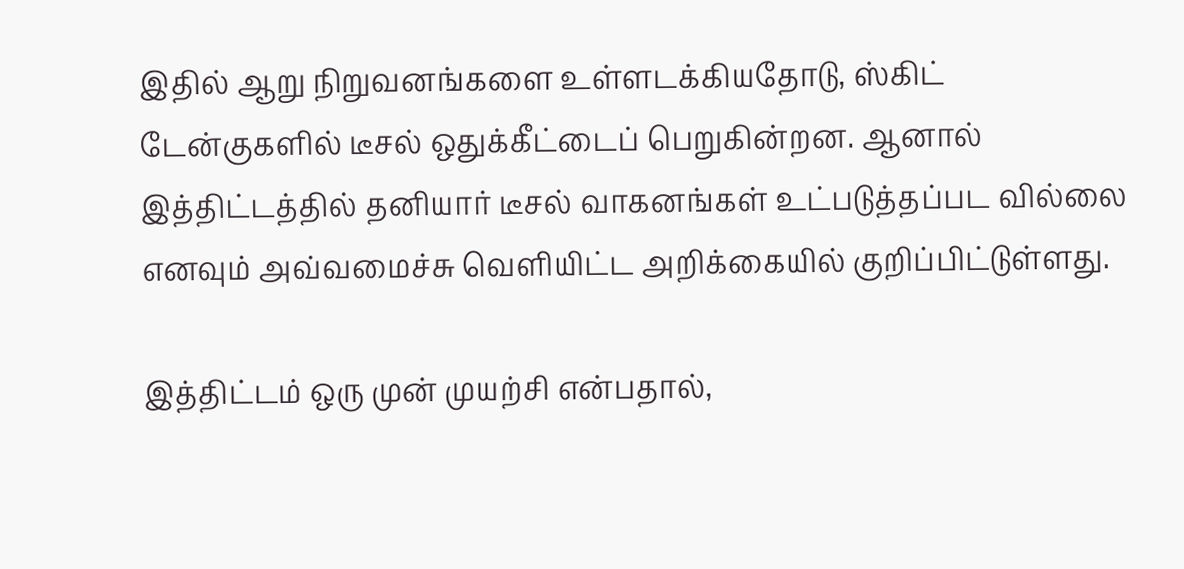இதில் ஆறு நிறுவனங்களை உள்ளடக்கியதோடு, ஸ்கிட் டேன்குகளில் டீசல் ஒதுக்கீட்டைப் பெறுகின்றன. ஆனால் இத்திட்டத்தில் தனியார் டீசல் வாகனங்கள் உட்படுத்தப்பட வில்லை எனவும் அவ்வமைச்சு வெளியிட்ட அறிக்கையில் குறிப்பிட்டுள்ளது.

இத்திட்டம் ஒரு முன் முயற்சி என்பதால்,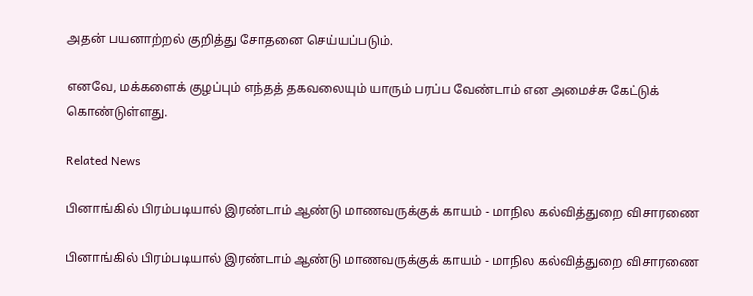அதன் பயனாற்றல் குறித்து சோதனை செய்யப்படும்.

எனவே, மக்களைக் குழப்பும் எந்தத் தகவலையும் யாரும் பரப்ப வேண்டாம் என அமைச்சு கேட்டுக் கொண்டுள்ளது.

Related News

பினாங்கில் பிரம்படியால் இரண்டாம் ஆண்டு மாணவருக்குக் காயம் - மாநில கல்வித்துறை விசாரணை

பினாங்கில் பிரம்படியால் இரண்டாம் ஆண்டு மாணவருக்குக் காயம் - மாநில கல்வித்துறை விசாரணை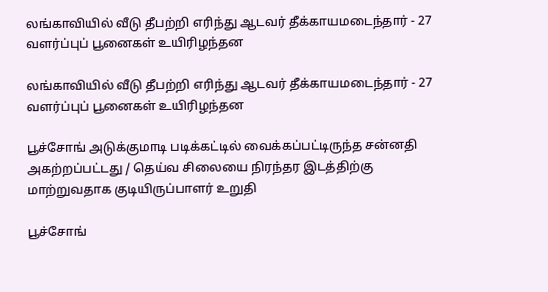லங்காவியில் வீடு தீபற்றி எரிந்து ஆடவர் தீக்காயமடைந்தார் - 27 வளர்ப்புப் பூனைகள் உயிரிழந்தன

லங்காவியில் வீடு தீபற்றி எரிந்து ஆடவர் தீக்காயமடைந்தார் - 27 வளர்ப்புப் பூனைகள் உயிரிழந்தன

பூச்சோங் அடுக்குமாடி படிக்கட்டில் வைக்கப்பட்டிருந்த சன்னதி அகற்றப்பட்டது / தெய்வ சிலையை நிரந்தர இடத்திற்கு மாற்றுவதாக குடியிருப்பாளர் உறுதி

பூச்சோங்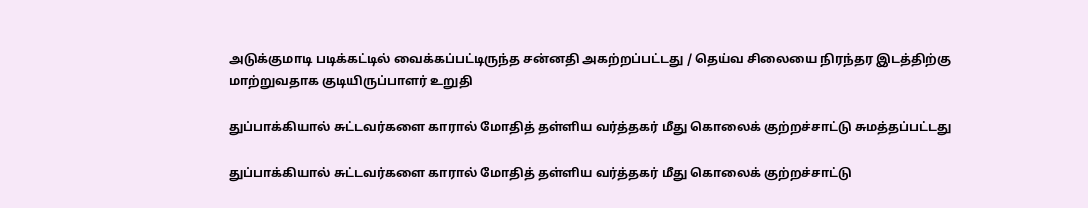அடுக்குமாடி படிக்கட்டில் வைக்கப்பட்டிருந்த சன்னதி அகற்றப்பட்டது / தெய்வ சிலையை நிரந்தர இடத்திற்கு மாற்றுவதாக குடியிருப்பாளர் உறுதி

துப்பாக்கியால் சுட்டவர்களை காரால் மோதித் தள்ளிய வர்த்தகர் மீது கொலைக் குற்றச்சாட்டு சுமத்தப்பட்டது

துப்பாக்கியால் சுட்டவர்களை காரால் மோதித் தள்ளிய வர்த்தகர் மீது கொலைக் குற்றச்சாட்டு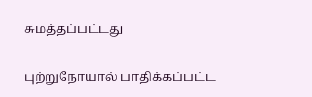சுமத்தப்பட்டது

புற்றுநோயால் பாதிக்கப்பட்ட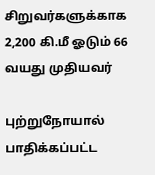சிறுவர்களுக்காக 2,200 கி.மீ ஓடும் 66 வயது முதியவர்

புற்றுநோயால் பாதிக்கப்பட்ட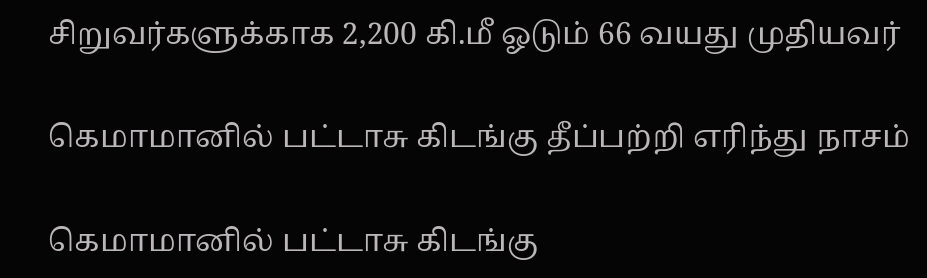சிறுவர்களுக்காக 2,200 கி.மீ ஓடும் 66 வயது முதியவர்

கெமாமானில் பட்டாசு கிடங்கு தீப்பற்றி எரிந்து நாசம்

கெமாமானில் பட்டாசு கிடங்கு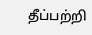தீப்பற்றி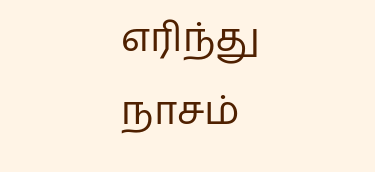எரிந்து நாசம்